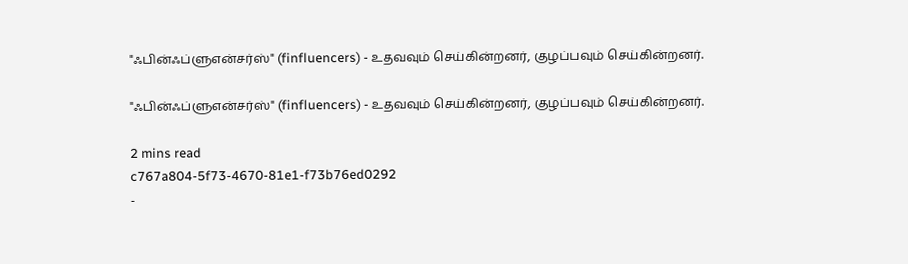"ஃபின்ஃப்ளுஎன்சர்ஸ்" (finfluencers) - உதவவும் செய்கின்றனர், குழப்பவும் செய்கின்றனர்.

"ஃபின்ஃப்ளுஎன்சர்ஸ்" (finfluencers) - உதவவும் செய்கின்றனர், குழப்பவும் செய்கின்றனர்.

2 mins read
c767a804-5f73-4670-81e1-f73b76ed0292
-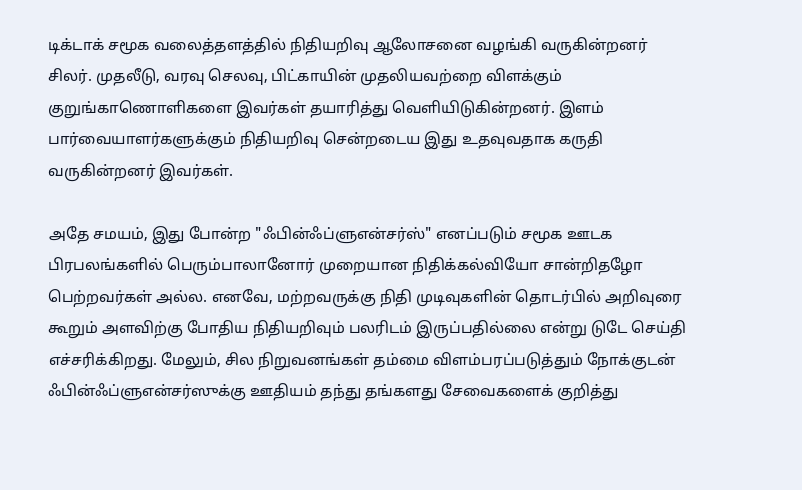டிக்டாக் சமூக வலைத்தளத்தில் நிதியறிவு ஆலோசனை வழங்கி வருகின்றனர் சிலர். முதலீடு, வரவு செலவு, பிட்காயின் முதலியவற்றை விளக்கும் குறுங்காணொளிகளை இவர்கள் தயாரித்து வெளியிடுகின்றனர். இளம் பார்வையாளர்களுக்கும் நிதியறிவு சென்றடைய இது உதவுவதாக கருதி வருகின்றனர் இவர்கள்.

அதே சமயம், இது போன்ற "ஃபின்ஃப்ளுஎன்சர்ஸ்" எனப்படும் சமூக ஊடக பிரபலங்களில் பெரும்பாலானோர் முறையான நிதிக்கல்வியோ சான்றிதழோ பெற்றவர்கள் அல்ல. எனவே, மற்றவருக்கு நிதி முடிவுகளின் தொடர்பில் அறிவுரை கூறும் அளவிற்கு போதிய நிதியறிவும் பலரிடம் இருப்பதில்லை என்று டுடே செய்தி எச்சரிக்கிறது. மேலும், சில நிறுவனங்கள் தம்மை விளம்பரப்படுத்தும் நோக்குடன் ஃபின்ஃப்ளுஎன்சர்ஸுக்கு ஊதியம் தந்து தங்களது சேவைகளைக் குறித்து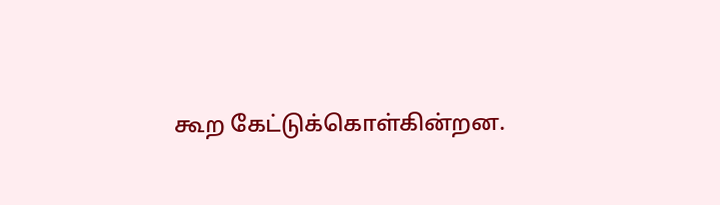கூற கேட்டுக்கொள்கின்றன.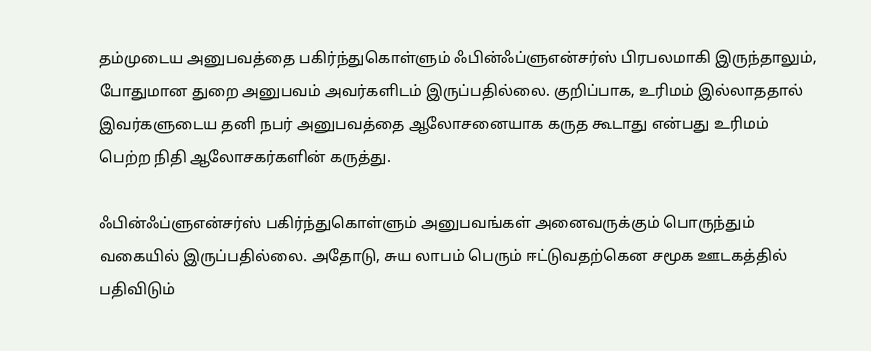தம்முடைய அனுபவத்தை பகிர்ந்துகொள்ளும் ஃபின்ஃப்ளுஎன்சர்ஸ் பிரபலமாகி இருந்தாலும், போதுமான துறை அனுபவம் அவர்களிடம் இருப்பதில்லை. குறிப்பாக, உரிமம் இல்லாததால் இவர்களுடைய தனி நபர் அனுபவத்தை ஆலோசனையாக கருத கூடாது என்பது உரிமம் பெற்ற நிதி ஆலோசகர்களின் கருத்து.

ஃபின்ஃப்ளுஎன்சர்ஸ் பகிர்ந்துகொள்ளும் அனுபவங்கள் அனைவருக்கும் பொருந்தும் வகையில் இருப்பதில்லை. அதோடு, சுய லாபம் பெரும் ஈட்டுவதற்கென சமூக ஊடகத்தில் பதிவிடும்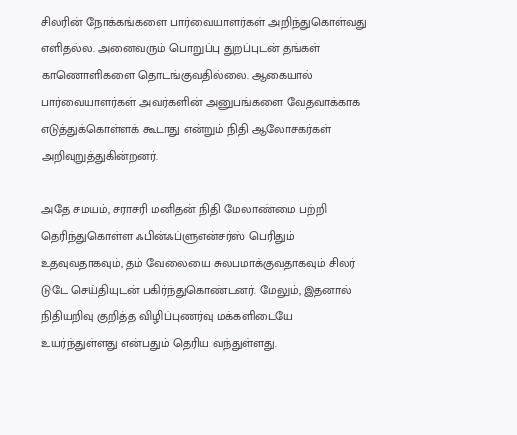சிலரின் நோக்கங்களை பார்வையாளர்கள் அறிந்துகொள்வது எளிதல்ல. அனைவரும் பொறுப்பு துறப்புடன் தங்கள் காணொளிகளை தொடங்குவதில்லை. ஆகையால் பார்வையாளர்கள் அவர்களின் அனுபங்களை வேதவாக்காக எடுத்துக்கொள்ளக் கூடாது என்றும் நிதி ஆலோசகர்கள் அறிவுறுத்துகின்றனர்.

அதே சமயம், சராசரி மனிதன் நிதி மேலாண்மை பற்றி தெரிந்துகொள்ள ஃபின்ஃப்ளுஎன்சர்ஸ் பெரிதும் உதவுவதாகவும், தம் வேலையை சுலபமாக்குவதாகவும் சிலர் டுடே செய்தியுடன் பகிர்ந்துகொண்டனர். மேலும், இதனால் நிதியறிவு குறித்த விழிப்புணர்வு மக்களிடையே உயர்ந்துள்ளது என்பதும் தெரிய வந்துள்ளது.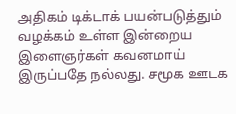அதிகம் டிக்டாக் பயன்படுத்தும் வழக்கம் உள்ள இன்றைய இளைஞர்கள் கவனமாய் இருப்பதே நல்லது. சமூக ஊடக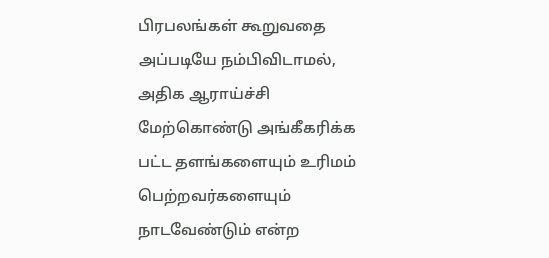பிரபலங்கள் கூறுவதை அப்படியே நம்பிவிடாமல், அதிக ஆராய்ச்சி மேற்கொண்டு அங்கீகரிக்க பட்ட தளங்களையும் உரிமம் பெற்றவர்களையும் நாடவேண்டும் என்ற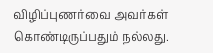விழிப்புணர்வை அவர்கள் கொண்டிருப்பதும் நல்லது.